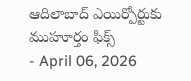ఆదిలాబాద్ ఎయిర్పోర్టుకు ముహూర్తం ఫిక్స్
- April 06, 2026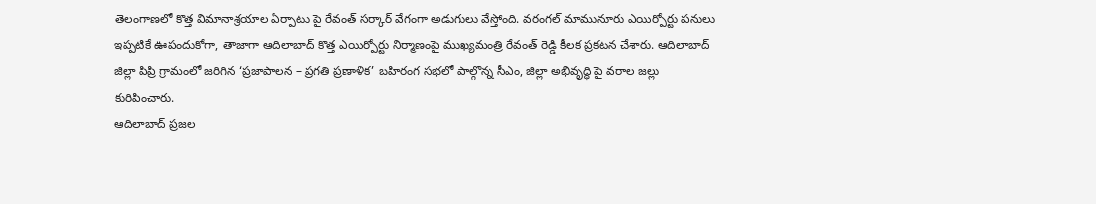తెలంగాణలో కొత్త విమానాశ్రయాల ఏర్పాటు పై రేవంత్ సర్కార్ వేగంగా అడుగులు వేస్తోంది. వరంగల్ మామునూరు ఎయిర్పోర్టు పనులు ఇప్పటికే ఊపందుకోగా, తాజాగా ఆదిలాబాద్ కొత్త ఎయిర్పోర్టు నిర్మాణంపై ముఖ్యమంత్రి రేవంత్ రెడ్డి కీలక ప్రకటన చేశారు. ఆదిలాబాద్ జిల్లా పిప్రి గ్రామంలో జరిగిన ‘ప్రజాపాలన – ప్రగతి ప్రణాళిక’ బహిరంగ సభలో పాల్గొన్న సీఎం, జిల్లా అభివృద్ధి పై వరాల జల్లు కురిపించారు.
ఆదిలాబాద్ ప్రజల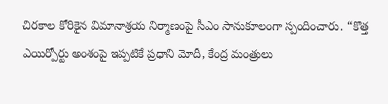చిరకాల కోరికైన విమానాశ్రయ నిర్మాణంపై సీఎం సానుకూలంగా స్పందించారు. “కొత్త ఎయిర్పోర్టు అంశంపై ఇప్పటికే ప్రధాని మోదీ, కేంద్ర మంత్రులు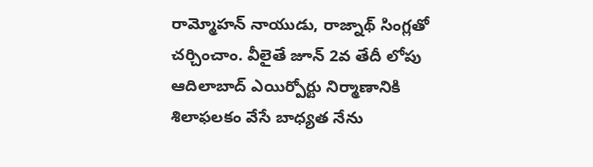రామ్మోహన్ నాయుడు, రాజ్నాథ్ సింగ్లతో చర్చించాం. వీలైతే జూన్ 2వ తేదీ లోపు ఆదిలాబాద్ ఎయిర్పోర్టు నిర్మాణానికి శిలాఫలకం వేసే బాధ్యత నేను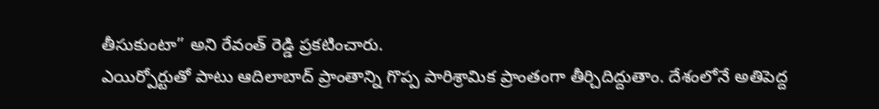తీసుకుంటా” అని రేవంత్ రెడ్డి ప్రకటించారు.
ఎయిర్పోర్టుతో పాటు ఆదిలాబాద్ ప్రాంతాన్ని గొప్ప పారిశ్రామిక ప్రాంతంగా తీర్చిదిద్దుతాం. దేశంలోనే అతిపెద్ద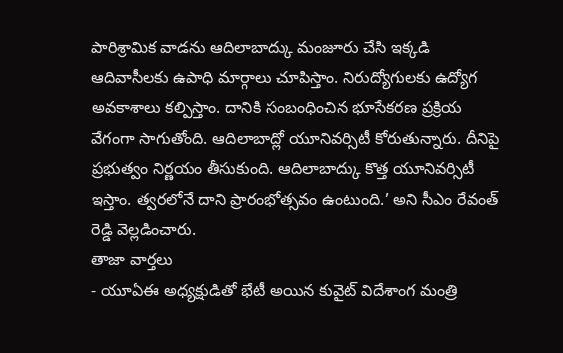పారిశ్రామిక వాడను ఆదిలాబాద్కు మంజూరు చేసి ఇక్కడి ఆదివాసీలకు ఉపాధి మార్గాలు చూపిస్తాం. నిరుద్యోగులకు ఉద్యోగ అవకాశాలు కల్పిస్తాం. దానికి సంబంధించిన భూసేకరణ ప్రక్రియ వేగంగా సాగుతోంది. ఆదిలాబాద్లో యూనివర్సిటీ కోరుతున్నారు. దీనిపై ప్రభుత్వం నిర్ణయం తీసుకుంది. ఆదిలాబాద్కు కొత్త యూనివర్సిటీ ఇస్తాం. త్వరలోనే దాని ప్రారంభోత్సవం ఉంటుంది.’ అని సీఎం రేవంత్ రెడ్డి వెల్లడించారు.
తాజా వార్తలు
- యూఏఈ అధ్యక్షుడితో భేటీ అయిన కువైట్ విదేశాంగ మంత్రి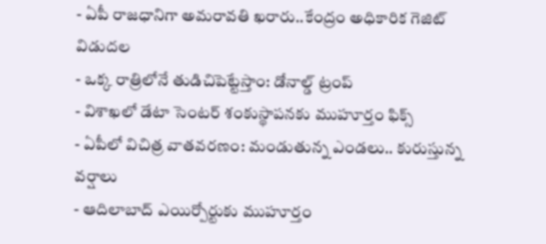- ఏపీ రాజధానిగా అమరావతి ఖరారు..కేంద్రం అధికారిక గెజిట్ విడుదల
- ఒక్క రాత్రిలోనే తుడిచిపెట్టేస్తాం: డోనాల్డ్ ట్రంప్
- విశాఖలో డేటా సెంటర్ శంకుస్థాపనకు ముహూర్తం ఫిక్స్
- ఏపీలో విచిత్ర వాతవరణం: మండుతున్న ఎండలు.. కురుస్తున్న వర్షాలు
- ఆదిలాబాద్ ఎయిర్పోర్టుకు ముహూర్తం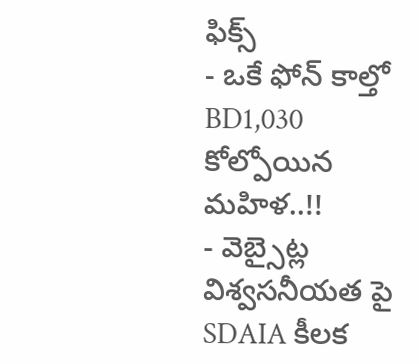ఫిక్స్
- ఒకే ఫోన్ కాల్తో BD1,030 కోల్పోయిన మహిళ..!!
- వెబ్సైట్ల విశ్వసనీయత పై SDAIA కీలక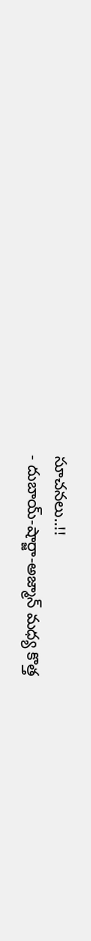సూచనలు..!!
- దుబాయ్-షార్జా-అజ్మాన్ మధ్య కొత్త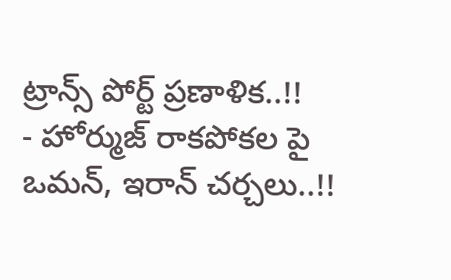ట్రాన్స్ పోర్ట్ ప్రణాళిక..!!
- హోర్ముజ్ రాకపోకల పై ఒమన్, ఇరాన్ చర్చలు..!!